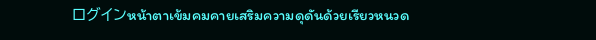ログインหน้าตาเข้มคมคายเสริมความดุดันด้วยเรียวหนวด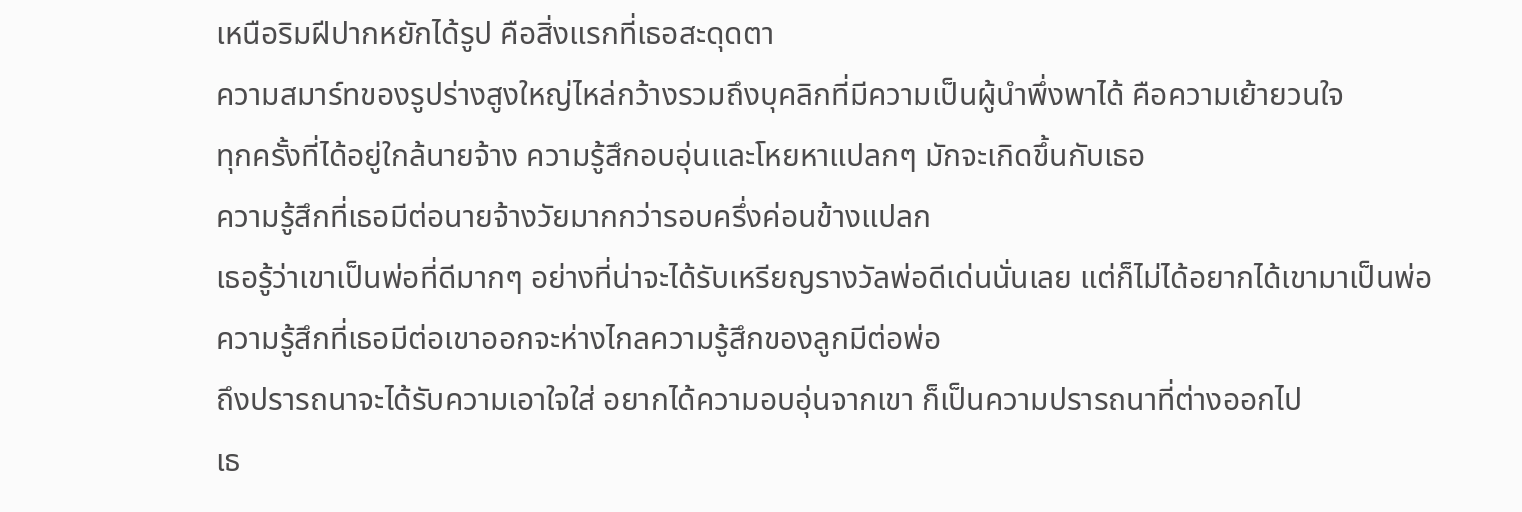เหนือริมฝีปากหยักได้รูป คือสิ่งแรกที่เธอสะดุดตา
ความสมาร์ทของรูปร่างสูงใหญ่ไหล่กว้างรวมถึงบุคลิกที่มีความเป็นผู้นำพึ่งพาได้ คือความเย้ายวนใจ
ทุกครั้งที่ได้อยู่ใกล้นายจ้าง ความรู้สึกอบอุ่นและโหยหาแปลกๆ มักจะเกิดขึ้นกับเธอ
ความรู้สึกที่เธอมีต่อนายจ้างวัยมากกว่ารอบครึ่งค่อนข้างแปลก
เธอรู้ว่าเขาเป็นพ่อที่ดีมากๆ อย่างที่น่าจะได้รับเหรียญรางวัลพ่อดีเด่นนั่นเลย แต่ก็ไม่ได้อยากได้เขามาเป็นพ่อ ความรู้สึกที่เธอมีต่อเขาออกจะห่างไกลความรู้สึกของลูกมีต่อพ่อ
ถึงปรารถนาจะได้รับความเอาใจใส่ อยากได้ความอบอุ่นจากเขา ก็เป็นความปรารถนาที่ต่างออกไป
เธ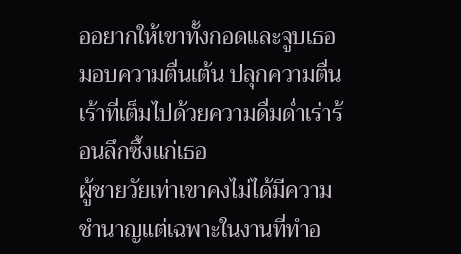ออยากให้เขาทั้งกอดและจูบเธอ มอบความตื่นเต้น ปลุกความตื่นเร้าที่เต็มไปด้วยความดื่มด่ำเร่าร้อนลึกซึ้งแก่เธอ
ผู้ชายวัยเท่าเขาคงไม่ได้มีความชำนาญแต่เฉพาะในงานที่ทำอ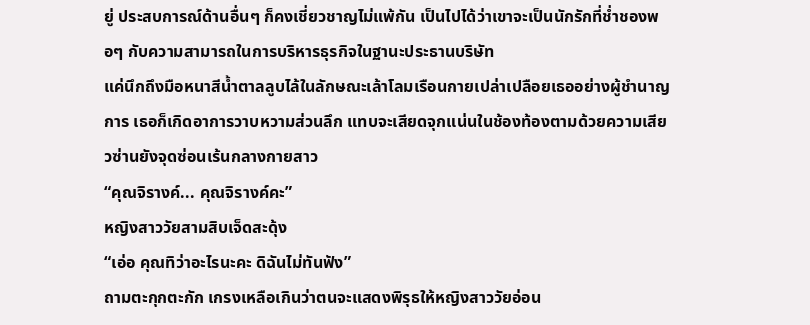ยู่ ประสบการณ์ด้านอื่นๆ ก็คงเชี่ยวชาญไม่แพ้กัน เป็นไปได้ว่าเขาจะเป็นนักรักที่ช่ำชองพอๆ กับความสามารถในการบริหารธุรกิจในฐานะประธานบริษัท
แค่นึกถึงมือหนาสีน้ำตาลลูบไล้ในลักษณะเล้าโลมเรือนกายเปล่าเปลือยเธออย่างผู้ชำนาญการ เธอก็เกิดอาการวาบหวามส่วนลึก แทบจะเสียดจุกแน่นในช้องท้องตามด้วยความเสียวซ่านยังจุดซ่อนเร้นกลางกายสาว
“คุณจิรางค์... คุณจิรางค์คะ”
หญิงสาววัยสามสิบเจ็ดสะดุ้ง
“เอ่อ คุณทิว่าอะไรนะคะ ดิฉันไม่ทันฟัง”
ถามตะกุกตะกัก เกรงเหลือเกินว่าตนจะแสดงพิรุธให้หญิงสาววัยอ่อน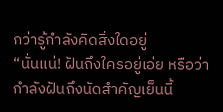กว่ารู้กำลังคิดสิ่งใดอยู่
“นั่นแน่! ฝันถึงใครอยู่เอ่ย หรือว่ากำลังฝันถึงนัดสำคัญเย็นนี้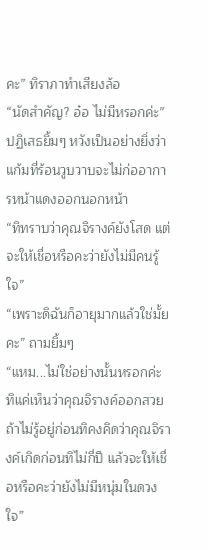คะ” ทิราภาทำเสียงล้อ
“นัดสำคัญ? อ๋อ ไม่มีหรอกค่ะ”
ปฏิเสธยิ้มๆ หวังเป็นอย่างยิ่งว่าแก้มที่ร้อนวูบวาบจะไม่ก่ออาการหน้าแดงออกนอกหน้า
“ทิทราบว่าคุณจิรางค์ยังโสด แต่จะให้เชื่อหรือคะว่ายังไม่มีคนรู้ใจ”
“เพราะดิฉันก็อายุมากแล้วใช่มั้ยคะ” ถามยิ้มๆ
“แหม...ไม่ใช่อย่างนั้นหรอกค่ะ ทิแค่เห็นว่าคุณจิรางค์ออกสวย ถ้าไม่รู้อยู่ก่อนทิคงคิดว่าคุณจิรางค์เกิดก่อนทิไม่กี่ปี แล้วจะให้เชื่อหรือคะว่ายังไม่มีหนุ่มในดวงใจ”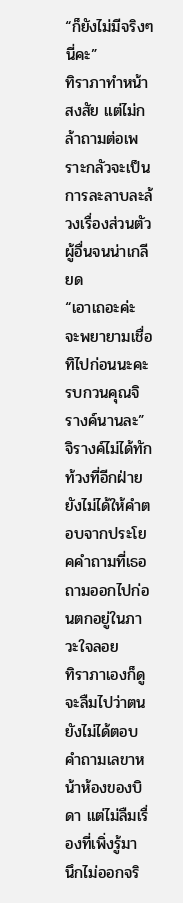“ก็ยังไม่มีจริงๆ นี่คะ”
ทิราภาทำหน้าสงสัย แต่ไม่กล้าถามต่อเพราะกลัวจะเป็นการละลาบละล้วงเรื่องส่วนตัวผู้อื่นจนน่าเกลียด
“เอาเถอะค่ะ จะพยายามเชื่อ ทิไปก่อนนะคะ รบกวนคุณจิรางค์นานละ”
จิรางค์ไม่ได้ทักท้วงที่อีกฝ่ายยังไม่ได้ให้คำตอบจากประโยคคำถามที่เธอถามออกไปก่อนตกอยู่ในภาวะใจลอย
ทิราภาเองก็ดูจะลืมไปว่าตนยังไม่ได้ตอบคำถามเลขาหน้าห้องของบิดา แต่ไม่ลืมเรื่องที่เพิ่งรู้มา
นึกไม่ออกจริ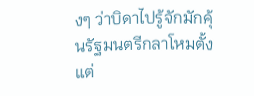งๆ ว่าบิดาไปรู้จักมักคุ้นรัฐมนตรีกลาโหมตั้งแต่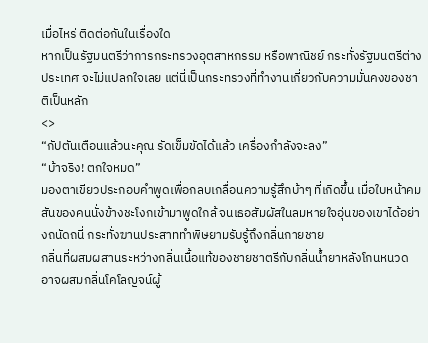เมื่อไหร่ ติดต่อกันในเรื่องใด
หากเป็นรัฐมนตรีว่าการกระทรวงอุตสาหกรรม หรือพาณิชย์ กระทั่งรัฐมนตรีต่างประเทศ จะไม่แปลกใจเลย แต่นี่เป็นกระทรวงที่ทำงานเกี่ยวกับความมั่นคงของชาติเป็นหลัก
<>
“กัปตันเตือนแล้วนะคุณ รัดเข็มขัดได้แล้ว เครื่องกำลังจะลง”
“บ้าจริง! ตกใจหมด”
มองตาเขียวประกอบคำพูดเพื่อกลบเกลื่อนความรู้สึกบ้าๆ ที่เกิดขึ้น เมื่อใบหน้าคมสันของคนนั่งข้างชะโงกเข้ามาพูดใกล้ จนเธอสัมผัสในลมหายใจอุ่นของเขาได้อย่างถนัดถนี่ กระทั่งฆานประสาททำพิษยามรับรู้ถึงกลิ่นกายชาย
กลิ่นที่ผสมผสานระหว่างกลิ่นเนื้อแท้ของชายชาตรีกับกลิ่นน้ำยาหลังโกนหนวด อาจผสมกลิ่นโคโลญจน์ผู้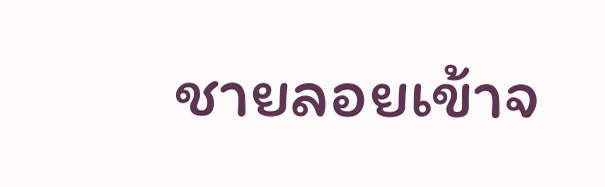ชายลอยเข้าจ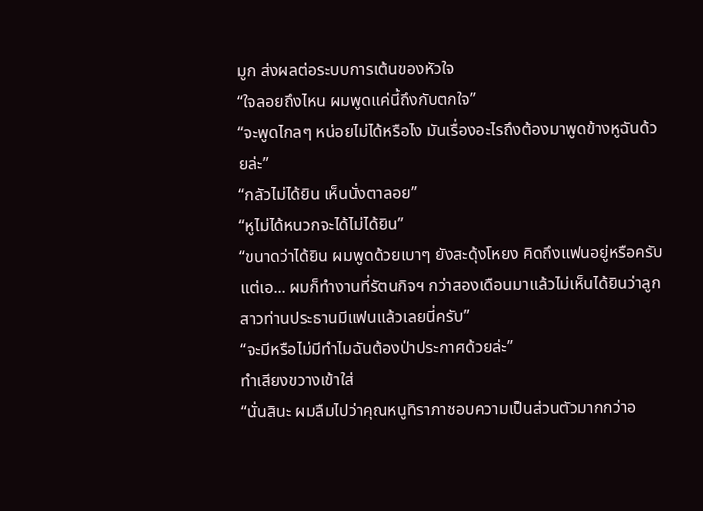มูก ส่งผลต่อระบบการเต้นของหัวใจ
“ใจลอยถึงไหน ผมพูดแค่นี้ถึงกับตกใจ”
“จะพูดไกลๆ หน่อยไม่ได้หรือไง มันเรื่องอะไรถึงต้องมาพูดข้างหูฉันด้วยล่ะ”
“กลัวไม่ได้ยิน เห็นนั่งตาลอย”
“หูไม่ได้หนวกจะได้ไม่ได้ยิน”
“ขนาดว่าได้ยิน ผมพูดด้วยเบาๆ ยังสะดุ้งโหยง คิดถึงแฟนอยู่หรือครับ แต่เอ... ผมก็ทำงานที่รัตนกิจฯ กว่าสองเดือนมาแล้วไม่เห็นได้ยินว่าลูกสาวท่านประธานมีแฟนแล้วเลยนี่ครับ”
“จะมีหรือไม่มีทำไมฉันต้องป่าประกาศด้วยล่ะ”
ทำเสียงขวางเข้าใส่
“นั่นสินะ ผมลืมไปว่าคุณหนูทิราภาชอบความเป็นส่วนตัวมากกว่าอ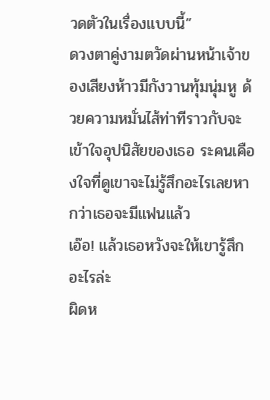วดตัวในเรื่องแบบนี้”
ดวงตาคู่งามตวัดผ่านหน้าเจ้าของเสียงห้าวมีกังวานทุ้มนุ่มหู ด้วยความหมั่นไส้ท่าทีราวกับจะเข้าใจอุปนิสัยของเธอ ระคนเคืองใจที่ดูเขาจะไม่รู้สึกอะไรเลยหากว่าเธอจะมีแฟนแล้ว
เอ๊อ! แล้วเธอหวังจะให้เขารู้สึกอะไรล่ะ
ผิดห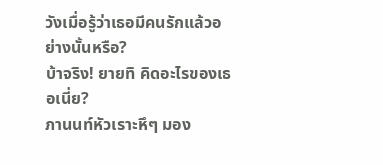วังเมื่อรู้ว่าเธอมีคนรักแล้วอย่างนั้นหรือ?
บ้าจริง! ยายทิ คิดอะไรของเธอเนี่ย?
ภานนท์หัวเราะหึๆ มอง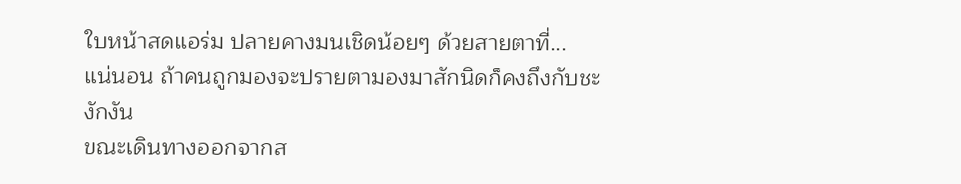ใบหน้าสดแอร่ม ปลายคางมนเชิดน้อยๆ ด้วยสายตาที่...
แน่นอน ถ้าคนถูกมองจะปรายตามองมาสักนิดก็คงถึงกับชะงักงัน
ขณะเดินทางออกจากส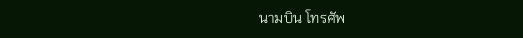นามบิน โทรศัพ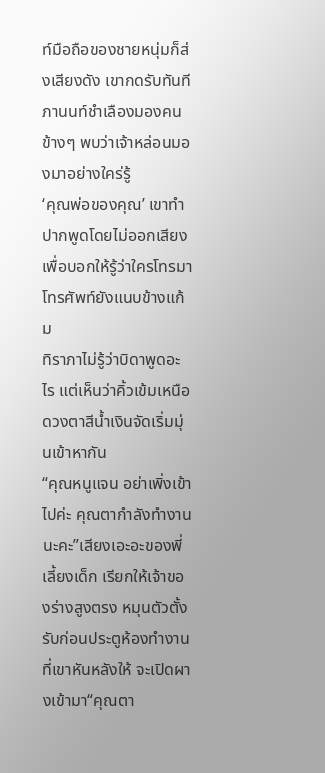ท์มือถือของชายหนุ่มก็ส่งเสียงดัง เขากดรับทันที
ภานนท์ชำเลืองมองคนข้างๆ พบว่าเจ้าหล่อนมองมาอย่างใคร่รู้
‘คุณพ่อของคุณ’ เขาทำปากพูดโดยไม่ออกเสียง เพื่อบอกให้รู้ว่าใครโทรมา โทรศัพท์ยังแนบข้างแก้ม
ทิราภาไม่รู้ว่าบิดาพูดอะไร แต่เห็นว่าคิ้วเข้มเหนือดวงตาสีน้ำเงินจัดเริ่มมุ่นเข้าหากัน
“คุณหนูแจน อย่าเพิ่งเข้าไปค่ะ คุณตากำลังทำงานนะคะ”เสียงเอะอะของพี่เลี้ยงเด็ก เรียกให้เจ้าของร่างสูงตรง หมุนตัวตั้งรับก่อนประตูห้องทำงานที่เขาหันหลังให้ จะเปิดผางเข้ามา“คุณตา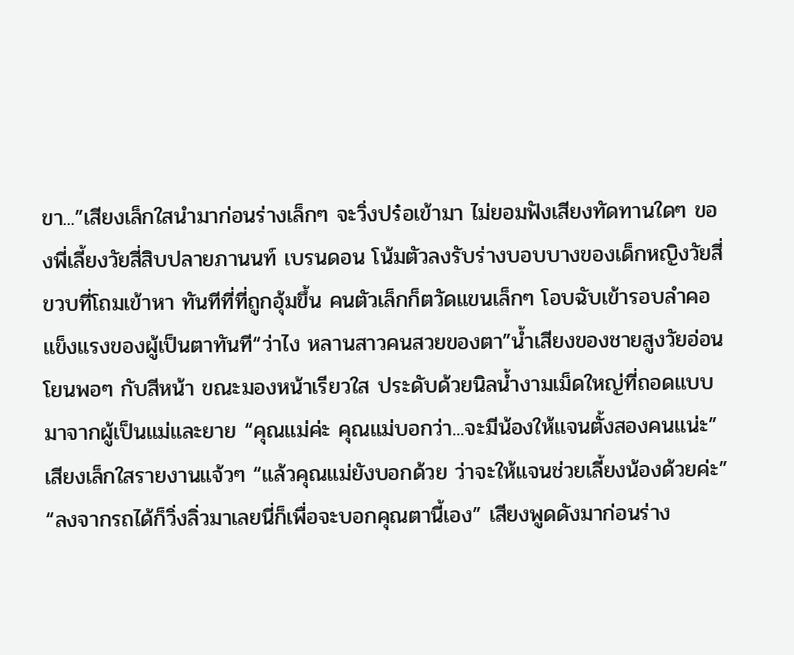ขา...”เสียงเล็กใสนำมาก่อนร่างเล็กๆ จะวิ่งปร๋อเข้ามา ไม่ยอมฟังเสียงทัดทานใดๆ ของพี่เลี้ยงวัยสี่สิบปลายภานนท์ เบรนดอน โน้มตัวลงรับร่างบอบบางของเด็กหญิงวัยสี่ขวบที่โถมเข้าหา ทันทีที่ที่ถูกอุ้มขึ้น คนตัวเล็กก็ตวัดแขนเล็กๆ โอบฉับเข้ารอบลำคอแข็งแรงของผู้เป็นตาทันที“ว่าไง หลานสาวคนสวยของตา”น้ำเสียงของชายสูงวัยอ่อนโยนพอๆ กับสีหน้า ขณะมองหน้าเรียวใส ประดับด้วยนิลน้ำงามเม็ดใหญ่ที่ถอดแบบมาจากผู้เป็นแม่และยาย “คุณแม่ค่ะ คุณแม่บอกว่า...จะมีน้องให้แจนตั้งสองคนแน่ะ” เสียงเล็กใสรายงานแจ้วๆ “แล้วคุณแม่ยังบอกด้วย ว่าจะให้แจนช่วยเลี้ยงน้องด้วยค่ะ” “ลงจากรถได้ก็วิ่งลิ่วมาเลยนี่ก็เพื่อจะบอกคุณตานี้เอง” เสียงพูดดังมาก่อนร่าง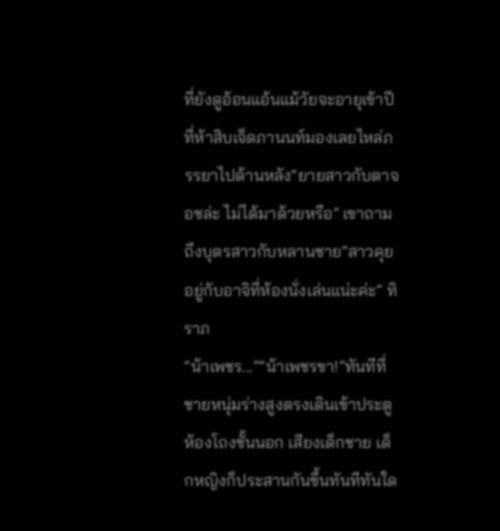ที่ยังดูอ้อนแอ้นแม้วัยจะอายุเข้าปีที่ห้าสิบเจ็ดภานนท์มองเลยไหล่ภรรยาไปด้านหลัง“ยายสาวกับตาจอชล่ะ ไม่ได้มาด้วยหรือ” เขาถามถึงบุตรสาวกับหลานชาย“สาวคุยอยู่กับอาจิที่ห้องนั่งเล่นแน่ะค่ะ” ทิราภ
“น้าเพชร...”“น้าเพชรขา!”ทันทีที่ชายหนุ่มร่างสูงตรงเดินเข้าประตูห้องโถงชั้นนอก เสียงเด็กชาย เด็กหญิงก็ประสานกันขึ้นทันทีทันใด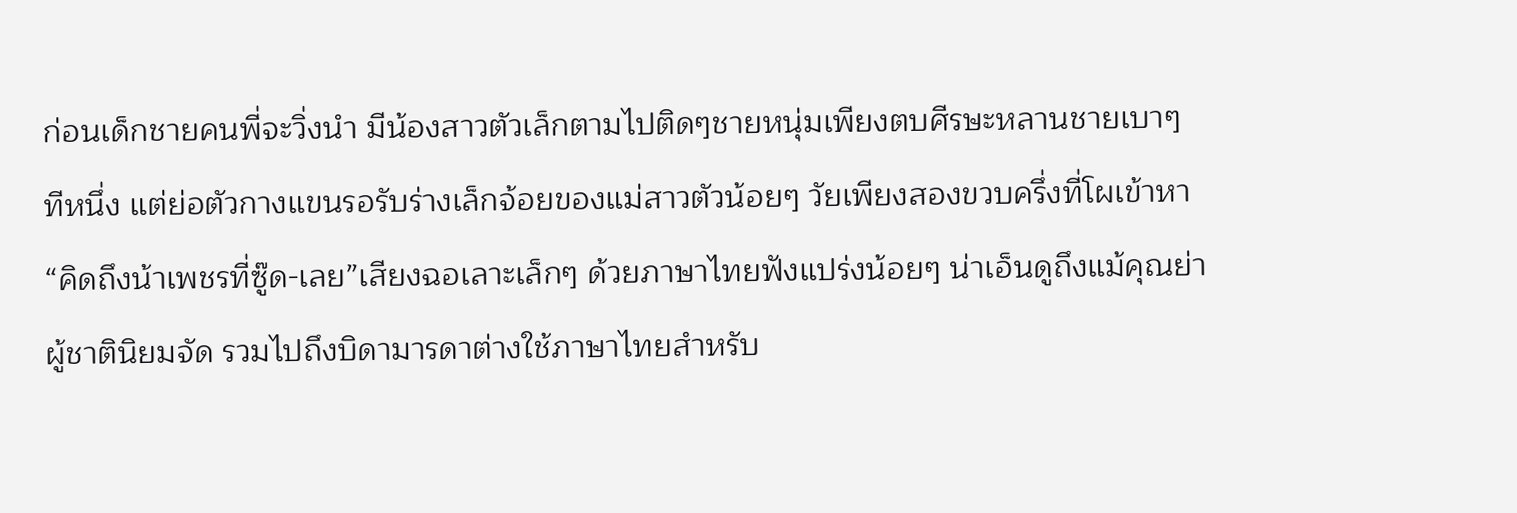ก่อนเด็กชายคนพี่จะวิ่งนำ มีน้องสาวตัวเล็กตามไปติดๆชายหนุ่มเพียงตบศีรษะหลานชายเบาๆ ทีหนึ่ง แต่ย่อตัวกางแขนรอรับร่างเล็กจ้อยของแม่สาวตัวน้อยๆ วัยเพียงสองขวบครึ่งที่โผเข้าหา “คิดถึงน้าเพชรที่ซู๊ด-เลย”เสียงฉอเลาะเล็กๆ ด้วยภาษาไทยฟังแปร่งน้อยๆ น่าเอ็นดูถึงแม้คุณย่าผู้ชาตินิยมจัด รวมไปถึงบิดามารดาต่างใช้ภาษาไทยสำหรับ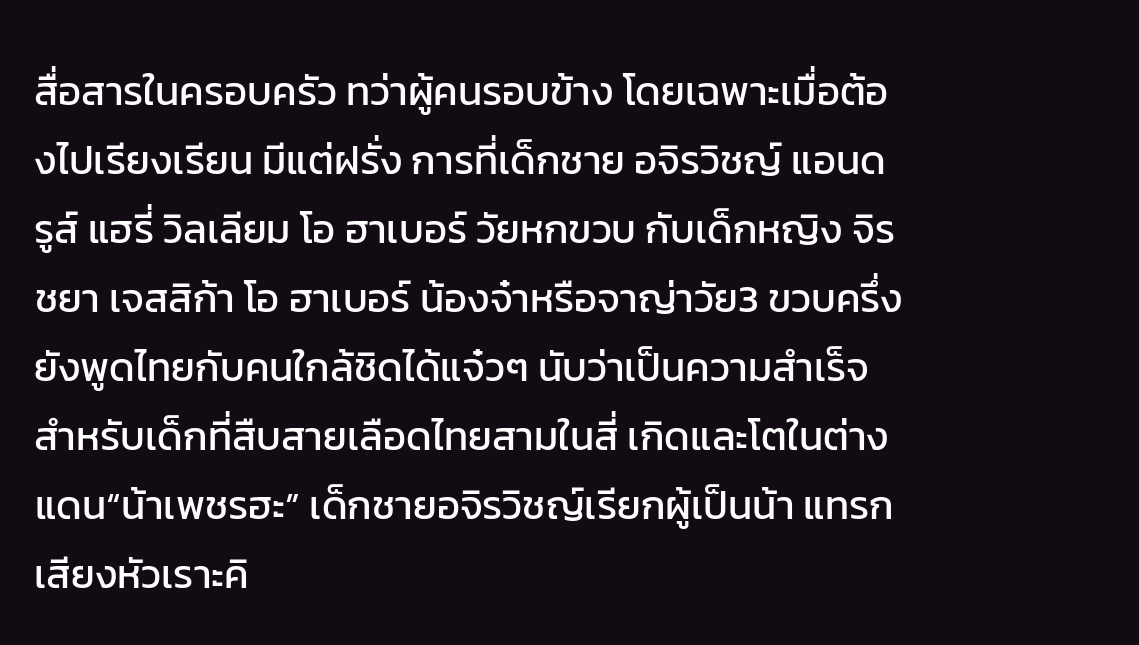สื่อสารในครอบครัว ทว่าผู้คนรอบข้าง โดยเฉพาะเมื่อต้องไปเรียงเรียน มีแต่ฝรั่ง การที่เด็กชาย อจิรวิชญ์ แอนดรูส์ แฮรี่ วิลเลียม โอ ฮาเบอร์ วัยหกขวบ กับเด็กหญิง จิรชยา เจสสิก้า โอ ฮาเบอร์ น้องจ๋าหรือจาญ่าวัย3 ขวบครึ่ง ยังพูดไทยกับคนใกล้ชิดได้แจ๋วๆ นับว่าเป็นความสำเร็จสำหรับเด็กที่สืบสายเลือดไทยสามในสี่ เกิดและโตในต่างแดน“น้าเพชรฮะ” เด็กชายอจิรวิชญ์เรียกผู้เป็นน้า แทรกเสียงหัวเราะคิ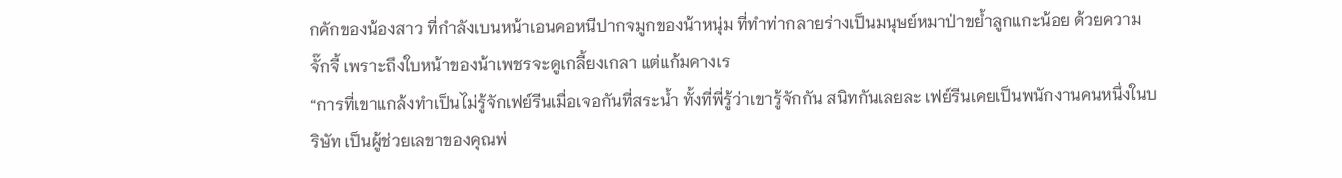กคักของน้องสาว ที่กำลังเบนหน้าเอนคอหนีปากจมูกของน้าหนุ่ม ที่ทำท่ากลายร่างเป็นมนุษย์หมาป่าขย้ำลูกแกะน้อย ด้วยความจั๊กจี้ เพราะถึงใบหน้าของน้าเพชรจะดูเกลี้ยงเกลา แต่แก้มคางเร
“การที่เขาแกล้งทำเป็นไม่รู้จักเฟย์รีนเมื่อเจอกันที่สระน้ำ ทั้งที่พี่รู้ว่าเขารู้จักกัน สนิทกันเลยละ เฟย์รีนเคยเป็นพนักงานคนหนึ่งในบริษัท เป็นผู้ช่วยเลขาของคุณพ่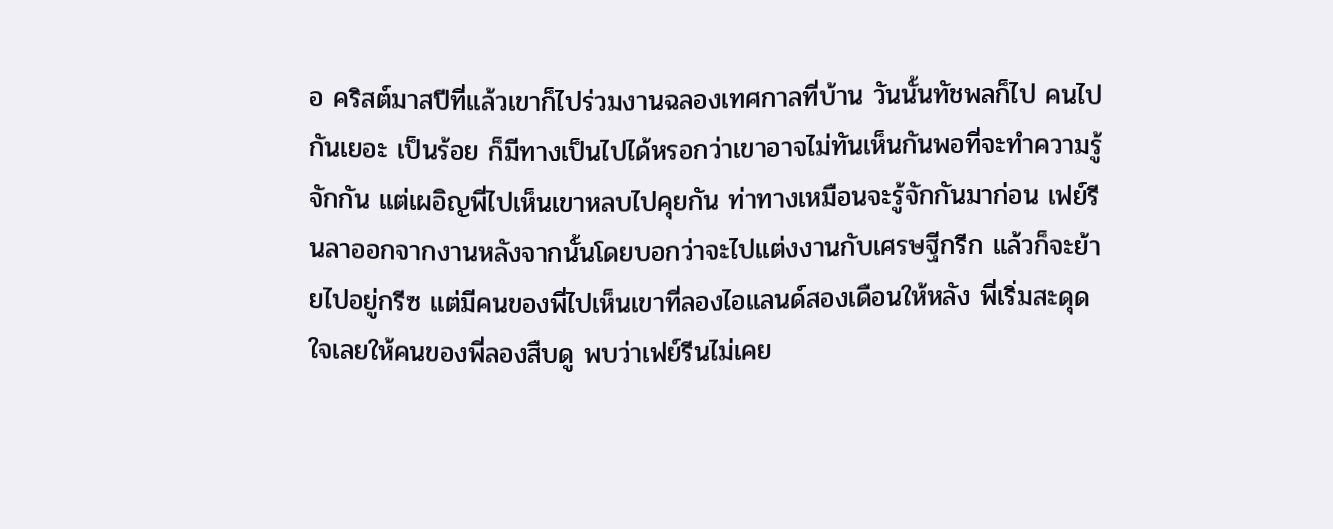อ คริสต์มาสปีที่แล้วเขาก็ไปร่วมงานฉลองเทศกาลที่บ้าน วันนั้นทัชพลก็ไป คนไปกันเยอะ เป็นร้อย ก็มีทางเป็นไปได้หรอกว่าเขาอาจไม่ทันเห็นกันพอที่จะทำความรู้จักกัน แต่เผอิญพี่ไปเห็นเขาหลบไปคุยกัน ท่าทางเหมือนจะรู้จักกันมาก่อน เฟย์รีนลาออกจากงานหลังจากนั้นโดยบอกว่าจะไปแต่งงานกับเศรษฐีกรีก แล้วก็จะย้ายไปอยู่กรีซ แต่มีคนของพี่ไปเห็นเขาที่ลองไอแลนด์สองเดือนให้หลัง พี่เริ่มสะดุดใจเลยให้คนของพี่ลองสืบดู พบว่าเฟย์รีนไม่เคย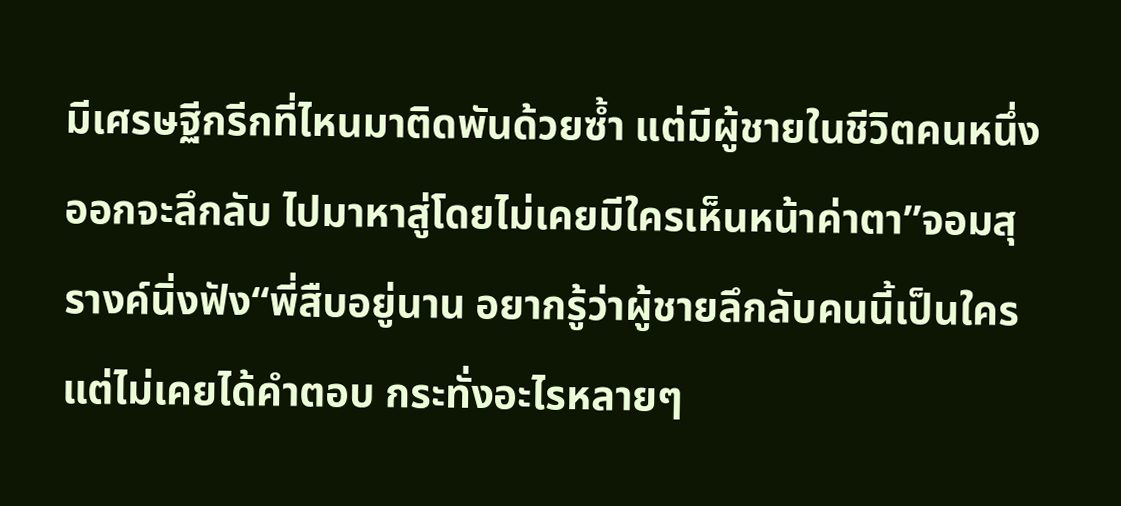มีเศรษฐีกรีกที่ไหนมาติดพันด้วยซ้ำ แต่มีผู้ชายในชีวิตคนหนึ่ง ออกจะลึกลับ ไปมาหาสู่โดยไม่เคยมีใครเห็นหน้าค่าตา”จอมสุรางค์นิ่งฟัง“พี่สืบอยู่นาน อยากรู้ว่าผู้ชายลึกลับคนนี้เป็นใคร แต่ไม่เคยได้คำตอบ กระทั่งอะไรหลายๆ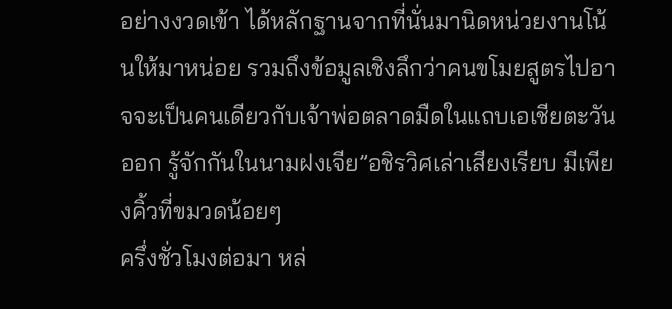อย่างงวดเข้า ได้หลักฐานจากที่นั่นมานิดหน่วยงานโน้นให้มาหน่อย รวมถึงข้อมูลเชิงลึกว่าคนขโมยสูตรไปอาจจะเป็นคนเดียวกับเจ้าพ่อตลาดมืดในแถบเอเชียตะวันออก รู้จักกันในนามฝงเจีย”อชิรวิศเล่าเสียงเรียบ มีเพียงคิ้วที่ขมวดน้อยๆ
ครึ่งชั่วโมงต่อมา หล่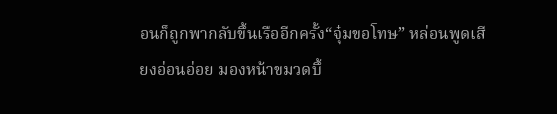อนก็ถูกพากลับขึ้นเรืออีกครั้ง“จุ๋มขอโทษ” หล่อนพูดเสียงอ่อนอ่อย มองหน้าขมวดบึ้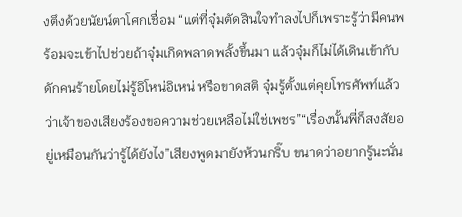งตึงด้วยนัยน์ตาโศกเชื่อม “แต่ที่จุ๋มตัดสินใจทำลงไปก็เพราะรู้ว่ามีคนพร้อมจะเข้าไปช่วยถ้าจุ๋มเกิดพลาดพลั้งขึ้นมา แล้วจุ๋มก็ไม่ได้เดินเข้ากับดักคนร้ายโดยไม่รู้อิโหน่อิเหน่ หรือขาดสติ จุ๋มรู้ตั้งแต่คุยโทรศัพท์แล้วว่าเจ้าของเสียงร้องขอความช่วยเหลือไม่ใช่เพชร”“เรื่องนั้นพี่ก็สงสัยอยู่เหมือนกันว่ารู้ได้ยังไง”เสียงพูดมายังห้วนกริ๊บ ขนาดว่าอยากรู้นะนั่น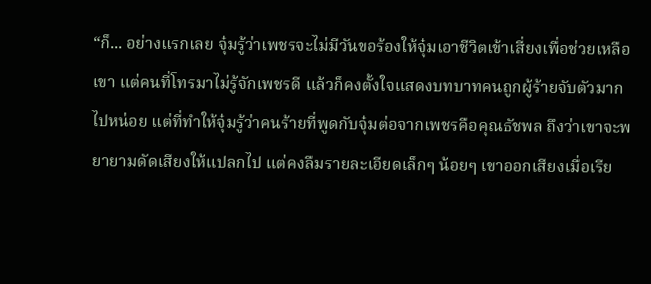“ก็... อย่างแรกเลย จุ๋มรู้ว่าเพชรจะไม่มีวันขอร้องให้จุ๋มเอาชีวิตเข้าเสี่ยงเพื่อช่วยเหลือเขา แต่คนที่โทรมาไม่รู้จักเพชรดี แล้วก็คงตั้งใจแสดงบทบาทคนถูกผู้ร้ายจับตัวมากไปหน่อย แต่ที่ทำให้จุ๋มรู้ว่าคนร้ายที่พูดกับจุ๋มต่อจากเพชรคือคุณธัชพล ถึงว่าเขาจะพยายามดัดเสียงให้แปลกไป แต่คงลืมรายละเอียดเล็กๆ น้อยๆ เขาออกเสียงเมื่อเรีย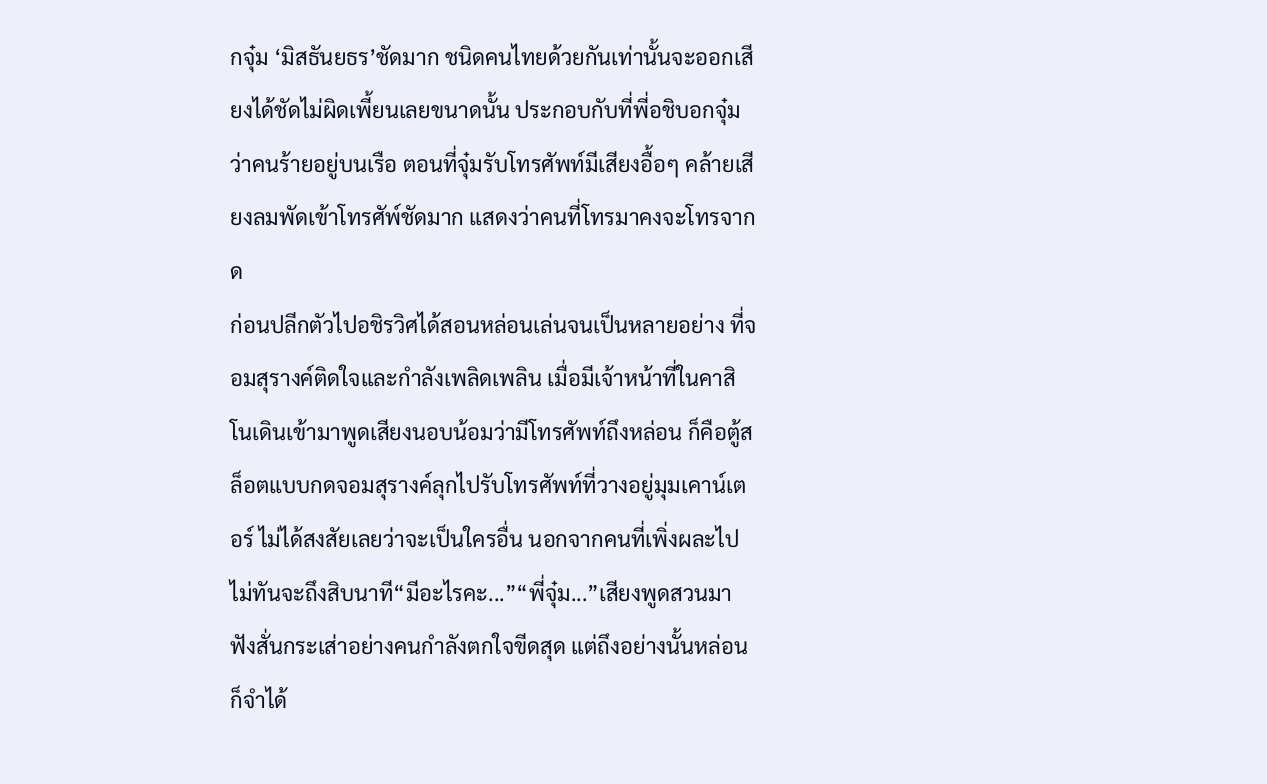กจุ๋ม ‘มิสธันยธร’ชัดมาก ชนิดคนไทยด้วยกันเท่านั้นจะออกเสียงได้ชัดไม่ผิดเพี้ยนเลยขนาดนั้น ประกอบกับที่พี่อชิบอกจุ๋มว่าคนร้ายอยู่บนเรือ ตอนที่จุ๋มรับโทรศัพท์มีเสียงอื้อๆ คล้ายเสียงลมพัดเข้าโทรศัพ์ชัดมาก แสดงว่าคนที่โทรมาคงจะโทรจากด
ก่อนปลีกตัวไปอชิรวิศได้สอนหล่อนเล่นจนเป็นหลายอย่าง ที่จอมสุรางค์ติดใจและกำลังเพลิดเพลิน เมื่อมีเจ้าหน้าที่ในคาสิโนเดินเข้ามาพูดเสียงนอบน้อมว่ามีโทรศัพท์ถึงหล่อน ก็คือตู้สล็อตแบบกดจอมสุรางค์ลุกไปรับโทรศัพท์ที่วางอยู่มุมเคาน์เตอร์ ไม่ได้สงสัยเลยว่าจะเป็นใครอื่น นอกจากคนที่เพิ่งผละไปไม่ทันจะถึงสิบนาที“มีอะไรคะ...”“พี่จุ๋ม...”เสียงพูดสวนมาฟังสั่นกระเส่าอย่างคนกำลังตกใจขีดสุด แต่ถึงอย่างนั้นหล่อนก็จำได้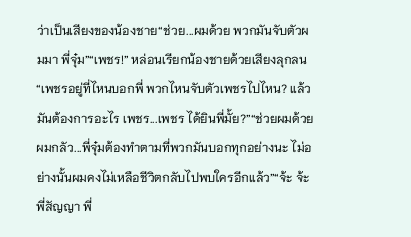ว่าเป็นเสียงของน้องชาย“ช่วย...ผมด้วย พวกมันจับตัวผมมา พี่จุ๋ม”“เพชร!” หล่อนเรียกน้องชายด้วยเสียงลุกลน “เพชรอยู่ที่ไหนบอกพี่ พวกไหนจับตัวเพชรไปไหน? แล้วมันต้องการอะไร เพชร...เพชร ได้ยินพี่มั้ย?”“ช่วยผมด้วย ผมกลัว...พี่จุ๋มต้องทำตามที่พวกมันบอกทุกอย่างนะ ไม่อย่างนั้นผมคงไม่เหลือชีวิตกลับไปพบใครอีกแล้ว”“จ้ะ จ้ะ พี่สัญญา พี่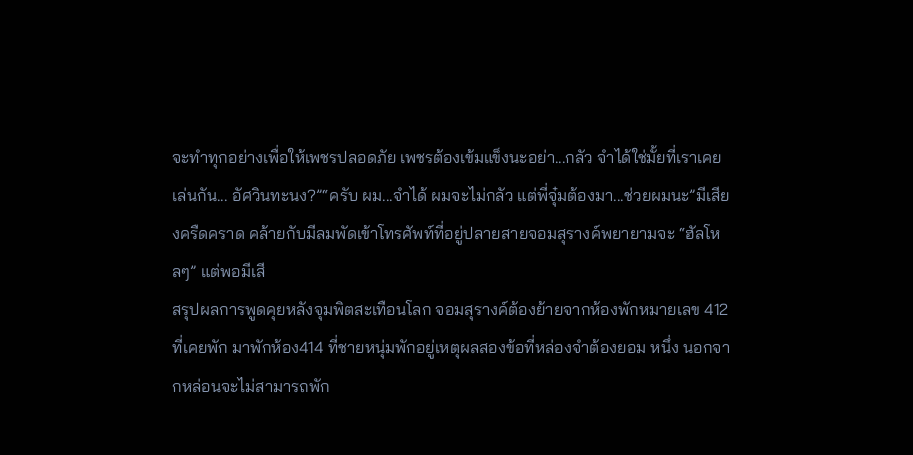จะทำทุกอย่างเพื่อให้เพชรปลอดภัย เพชรต้องเข้มแข็งนะอย่า...กลัว จำได้ใช่มั้ยที่เราเคยเล่นกัน... อัศวินทะนง?”“ครับ ผม...จำได้ ผมจะไม่กลัว แต่พี่จุ๋มต้องมา...ช่วยผมนะ”มีเสียงครืดคราด คล้ายกับมีลมพัดเข้าโทรศัพท์ที่อยู่ปลายสายจอมสุรางค์พยายามจะ “ฮัลโหลๆ” แต่พอมีเสี
สรุปผลการพูดคุยหลังจุมพิตสะเทือนโลก จอมสุรางค์ต้องย้ายจากห้องพักหมายเลข 412 ที่เคยพัก มาพักห้อง414 ที่ชายหนุ่มพักอยู่เหตุผลสองข้อที่หล่องจำต้องยอม หนึ่ง นอกจากหล่อนจะไม่สามารถพัก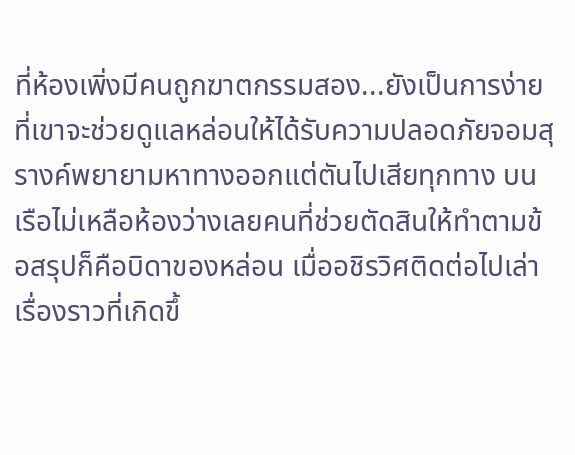ที่ห้องเพิ่งมีคนถูกฆาตกรรมสอง...ยังเป็นการง่ายที่เขาจะช่วยดูแลหล่อนให้ได้รับความปลอดภัยจอมสุรางค์พยายามหาทางออกแต่ตันไปเสียทุกทาง บนเรือไม่เหลือห้องว่างเลยคนที่ช่วยตัดสินให้ทำตามข้อสรุปก็คือบิดาของหล่อน เมื่ออชิรวิศติดต่อไปเล่าเรื่องราวที่เกิดขึ้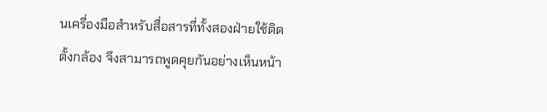นเครื่องมือสำหรับสื่อสารที่ทั้งสองฝ่ายใช้ติดตั้งกล้อง จึงสามารถพูดคุยกันอย่างเห็นหน้า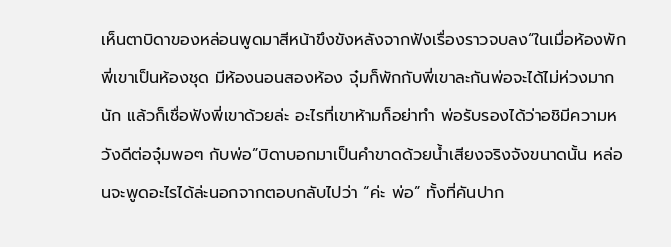เห็นตาบิดาของหล่อนพูดมาสีหน้าขึงขังหลังจากฟังเรื่องราวจบลง“ในเมื่อห้องพักพี่เขาเป็นห้องชุด มีห้องนอนสองห้อง จุ๋มก็พักกับพี่เขาละกันพ่อจะได้ไม่ห่วงมากนัก แล้วก็เชื่อฟังพี่เขาด้วยล่ะ อะไรที่เขาห้ามก็อย่าทำ พ่อรับรองได้ว่าอชิมีความหวังดีต่อจุ๋มพอๆ กับพ่อ”บิดาบอกมาเป็นคำขาดด้วยน้ำเสียงจริงจังขนาดนั้น หล่อนจะพูดอะไรได้ล่ะนอกจากตอบกลับไปว่า “ค่ะ พ่อ” ทั้งที่คันปาก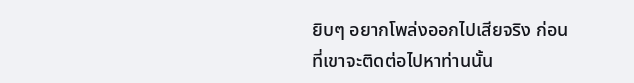ยิบๆ อยากโพล่งออกไปเสียจริง ก่อนที่เขาจะติดต่อไปหาท่านนั้น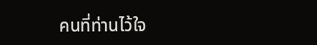คนที่ท่านไว้ใจ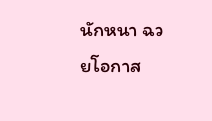นักหนา ฉวยโอกาส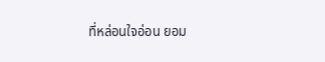ที่หล่อนใจอ่อน ยอม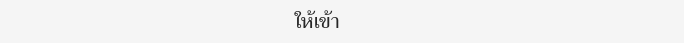ให้เข้า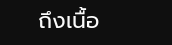ถึงเนื้อ